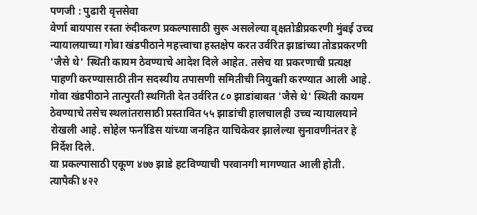पणजी : पुढारी वृत्तसेवा
वेर्णा बायपास रस्ता रुंदीकरण प्रकल्पासाठी सुरू असलेल्या वृक्षतोडीप्रकरणी मुंबई उच्च न्यायालयाच्या गोवा खंडपीठाने महत्त्वाचा हस्तक्षेप करत उर्वरित झाडांच्या तोडप्रकरणी 'जैसे थे' स्थिती कायम ठेवण्याचे आदेश दिले आहेत. तसेच या प्रकरणाची प्रत्यक्ष पाहणी करण्यासाठी तीन सदस्यीय तपासणी समितीची नियुक्ती करण्यात आली आहे.
गोवा खंडपीठाने तात्पुरती स्थगिती देत उर्वरित ८० झाडांबाबत 'जैसे थे' स्थिती कायम ठेवण्याचे तसेच स्थलांतरासाठी प्रस्तावित ५५ झाडांची हालचालही उच्च न्यायालयाने रोखली आहे. सोहेल फर्नांडिस यांच्या जनहित याचिकेवर झालेल्या सुनावणीनंतर हे निर्देश दिले.
या प्रकल्पासाठी एकूण ४७७ झाडे हटविण्याची परवानगी मागण्यात आली होती. त्यापैकी ४२२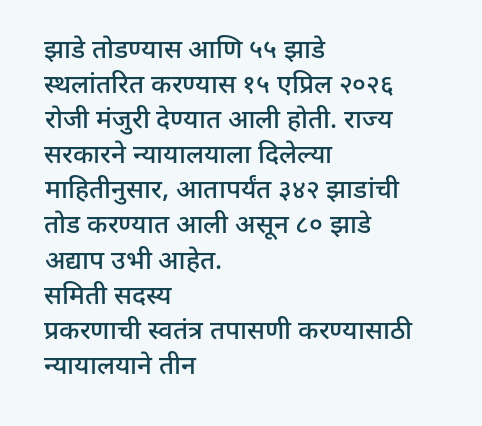झाडे तोडण्यास आणि ५५ झाडे स्थलांतरित करण्यास १५ एप्रिल २०२६ रोजी मंजुरी देण्यात आली होती. राज्य सरकारने न्यायालयाला दिलेल्या माहितीनुसार, आतापर्यंत ३४२ झाडांची तोड करण्यात आली असून ८० झाडे अद्याप उभी आहेत.
समिती सदस्य
प्रकरणाची स्वतंत्र तपासणी करण्यासाठी न्यायालयाने तीन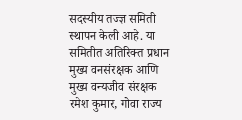सदस्यीय तज्ज्ञ समिती स्थापन केली आहे. या समितीत अतिरिक्त प्रधान मुख्य वनसंरक्षक आणि मुख्य वन्यजीव संरक्षक रमेश कुमार, गोवा राज्य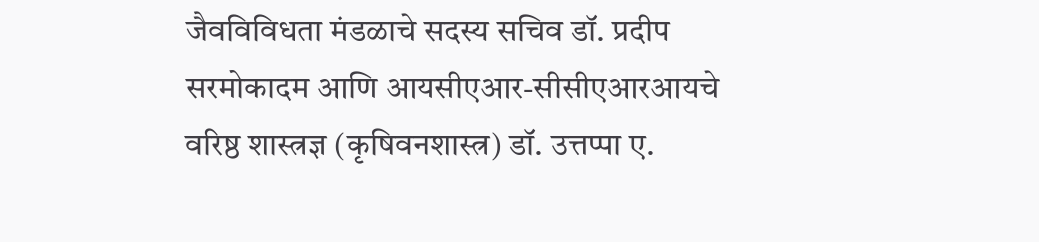जैवविविधता मंडळाचे सदस्य सचिव डॉ. प्रदीप सरमोकादम आणि आयसीएआर-सीसीएआरआयचे वरिष्ठ शास्त्रज्ञ (कृषिवनशास्त्र) डॉ. उत्तप्पा ए.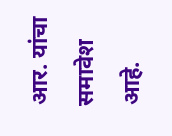आर. यांचा समावेश आहे.